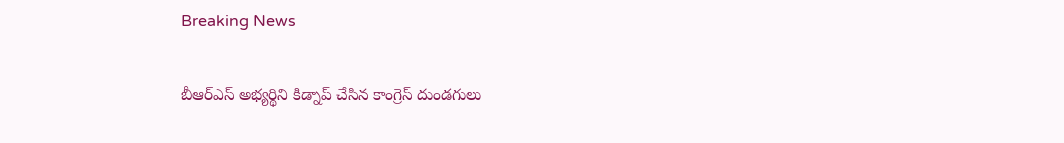Breaking News

బీఆర్ఎస్ అభ్యర్థిని కిడ్నాప్ చేసిన కాంగ్రెస్ దుండగులు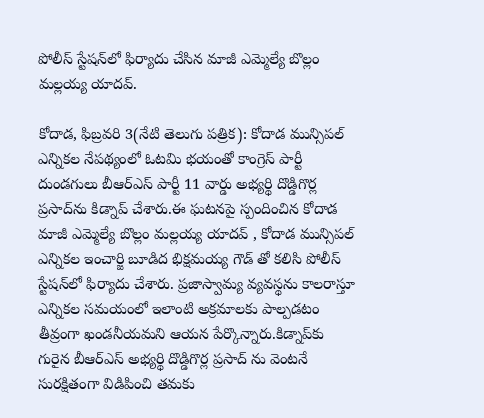పోలీస్ స్టేషన్‌లో ఫిర్యాదు చేసిన మాజీ ఎమ్మెల్యే బొల్లం మల్లయ్య యాదవ్.

కోదాడ, ఫిబ్రవరి 3(నేటి తెలుగు పత్రిక): కోదాడ మున్సిపల్ ఎన్నికల నేపథ్యంలో ఓటమి భయంతో కాంగ్రెస్ పార్టీ దుండగులు బీఆర్ఎస్ పార్టీ 11 వార్డు అభ్యర్థి దొడ్డిగొర్ల ప్రసాద్‌ను కిడ్నాప్ చేశారు.ఈ ఘటనపై స్పందించిన కోదాడ మాజీ ఎమ్మెల్యే బొల్లం మల్లయ్య యాదవ్ , కోదాడ మున్సిపల్ ఎన్నికల ఇంచార్జి బూడిద భిక్షమయ్య గౌడ్ తో కలిసి పోలీస్ స్టేషన్‌లో ఫిర్యాదు చేశారు. ప్రజాస్వామ్య వ్యవస్థను కాలరాస్తూ ఎన్నికల సమయంలో ఇలాంటి అక్రమాలకు పాల్పడటం తీవ్రంగా ఖండనీయమని ఆయన పేర్కొన్నారు.కిడ్నాప్‌కు గురైన బీఆర్ఎస్ అభ్యర్థి దొడ్డిగొర్ల ప్రసాద్ ను వెంటనే సురక్షితంగా విడిపించి తమకు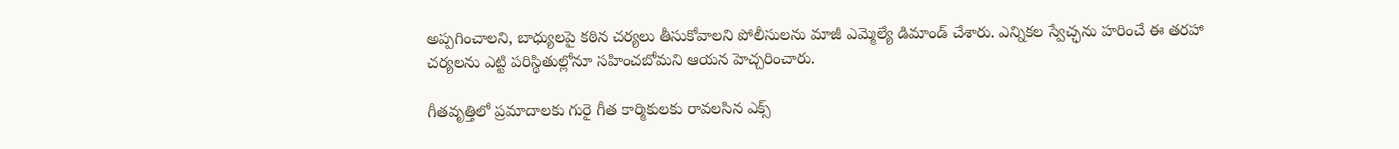అప్పగించాలని, బాధ్యులపై కఠిన చర్యలు తీసుకోవాలని పోలీసులను మాజీ ఎమ్మెల్యే డిమాండ్ చేశారు. ఎన్నికల స్వేచ్ఛను హరించే ఈ తరహా చర్యలను ఎట్టి పరిస్థితుల్లోనూ సహించబోమని ఆయన హెచ్చరించారు.

గీతవృత్తిలో ప్రమాదాలకు గురై గీత కార్మికులకు రావలసిన ఎక్స్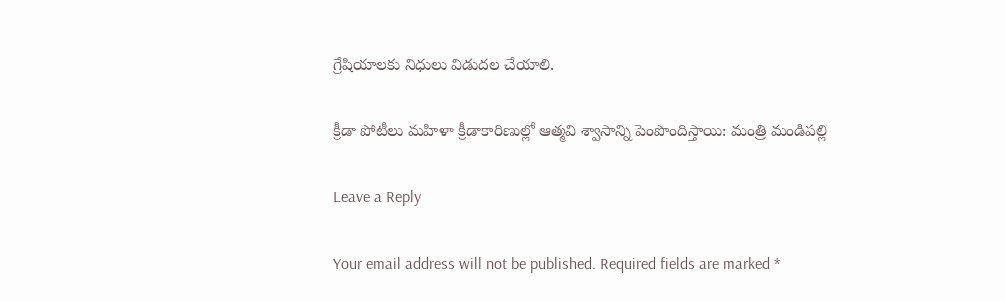గ్రేషియాలకు నిధులు విడుదల చేయాలి.

క్రీడా పోటీలు మహిళా క్రీడాకారిణుల్లో ఆత్మవి శ్వాసాన్ని పెంపొందిస్తాయి: మంత్రి మండిపల్లి

Leave a Reply

Your email address will not be published. Required fields are marked *